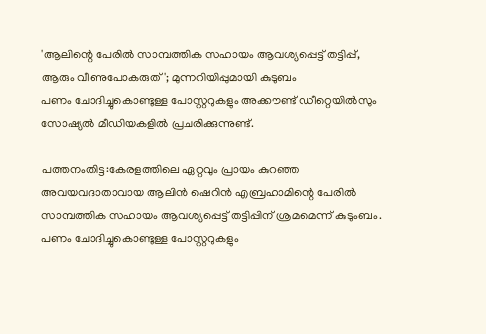'ആലിന്റെ പേരിൽ സാമ്പത്തിക സഹായം ആവശ്യപ്പെട്ട് തട്ടിപ്പ്, ആരും വീണുപോകരുത്'; മുന്നറിയിപ്പുമായി കുടുബം
പണം ചോദിച്ചുകൊണ്ടുള്ള പോസ്റ്ററുകളും അക്കൗണ്ട് ഡീറ്റെയിൽസും സോഷ്യൽ മീഡിയകളിൽ പ്രചരിക്കുന്നുണ്ട്.

പത്തനംതിട്ട:കേരളത്തിലെ ഏറ്റവും പ്രായം കുറഞ്ഞ അവയവദാതാവായ ആലിൻ ഷെറിൻ എബ്രഹാമിന്റെ പേരിൽ സാമ്പത്തിക സഹായം ആവശ്യപ്പെട്ട് തട്ടിപ്പിന് ശ്രമമെന്ന് കുടുംബം. പണം ചോദിച്ചുകൊണ്ടുള്ള പോസ്റ്ററുകളും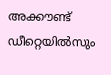അക്കൗണ്ട് ഡീറ്റെയിൽസും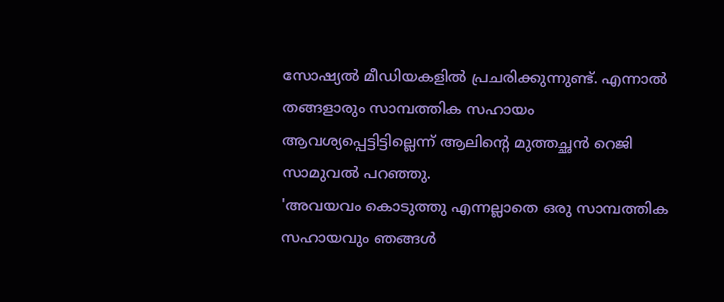സോഷ്യൽ മീഡിയകളിൽ പ്രചരിക്കുന്നുണ്ട്. എന്നാൽ തങ്ങളാരും സാമ്പത്തിക സഹായം ആവശ്യപ്പെട്ടിട്ടില്ലെന്ന് ആലിന്റെ മുത്തച്ഛൻ റെജി സാമുവൽ പറഞ്ഞു.
'അവയവം കൊടുത്തു എന്നല്ലാതെ ഒരു സാമ്പത്തിക സഹായവും ഞങ്ങൾ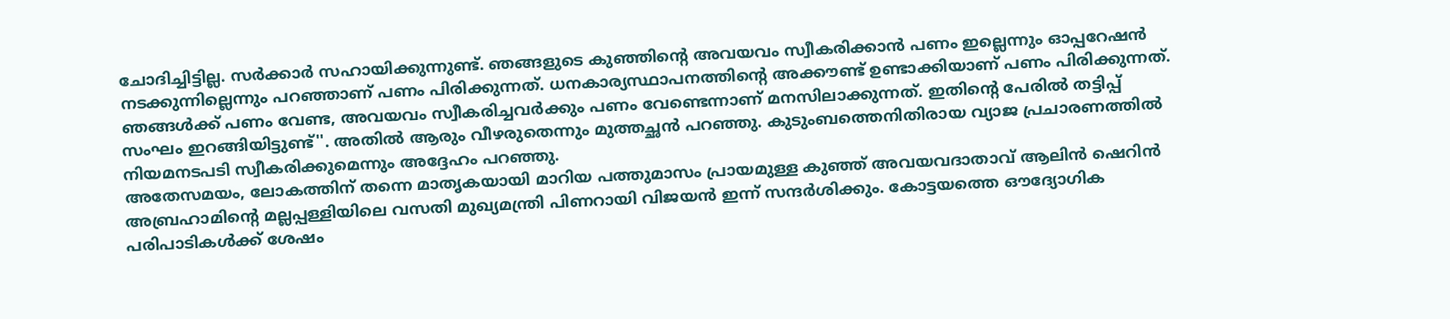ചോദിച്ചിട്ടില്ല. സർക്കാർ സഹായിക്കുന്നുണ്ട്. ഞങ്ങളുടെ കുഞ്ഞിന്റെ അവയവം സ്വീകരിക്കാൻ പണം ഇല്ലെന്നും ഓപ്പറേഷൻ നടക്കുന്നില്ലെന്നും പറഞ്ഞാണ് പണം പിരിക്കുന്നത്. ധനകാര്യസ്ഥാപനത്തിന്റെ അക്കൗണ്ട് ഉണ്ടാക്കിയാണ് പണം പിരിക്കുന്നത്. ഞങ്ങൾക്ക് പണം വേണ്ട, അവയവം സ്വീകരിച്ചവർക്കും പണം വേണ്ടെന്നാണ് മനസിലാക്കുന്നത്. ഇതിന്റെ പേരിൽ തട്ടിപ്പ് സംഘം ഇറങ്ങിയിട്ടുണ്ട്''. അതിൽ ആരും വീഴരുതെന്നും മുത്തച്ഛൻ പറഞ്ഞു. കുടുംബത്തെനിതിരായ വ്യാജ പ്രചാരണത്തിൽ നിയമനടപടി സ്വീകരിക്കുമെന്നും അദ്ദേഹം പറഞ്ഞു.
അതേസമയം, ലോകത്തിന് തന്നെ മാതൃകയായി മാറിയ പത്തുമാസം പ്രായമുള്ള കുഞ്ഞ് അവയവദാതാവ് ആലിൻ ഷെറിൻ അബ്രഹാമിന്റെ മല്ലപ്പള്ളിയിലെ വസതി മുഖ്യമന്ത്രി പിണറായി വിജയൻ ഇന്ന് സന്ദർശിക്കും. കോട്ടയത്തെ ഔദ്യോഗിക പരിപാടികൾക്ക് ശേഷം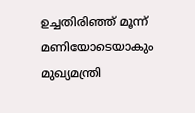ഉച്ചതിരിഞ്ഞ് മൂന്ന് മണിയോടെയാകും മുഖ്യമന്ത്രി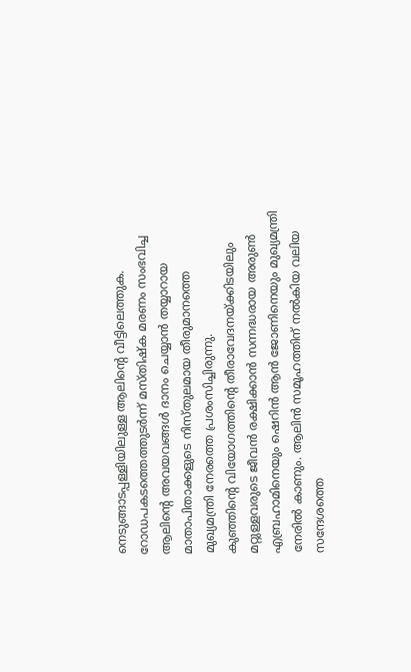നെടുങ്ങാടപ്പള്ളിയിലുള്ള ആലിന്റെ വീട്ടിലെത്തുക. റോഡപകടത്തെത്തുടർന്ന് മസ്തിഷ്ക മരണം സംഭവിച്ച ആലിന്റെ അവയവങ്ങൾ ദാനം ചെയ്യാൻ തയ്യാറായ മാതാപിതാക്കളുടെ നിസ്തുലമായ തീരുമാനത്തെ മുഖ്യമന്ത്രി നേരത്തെ പ്രശംസിച്ചിരുന്നു.
കുഞ്ഞിന്റെ വിയോഗത്തിന്റെ തീരാവേദനയ്ക്കിടയിലും മറ്റുള്ളവരുടെ ജീവൻ രക്ഷിക്കാൻ സന്നദ്ധരായ അരുൺ എബ്രഹാമിനെയും ഷെറിൻ ആൻ ജോണിനെയും മുഖ്യമന്ത്രി നേരിൽ കാണും. ആലിൻ സമൂഹത്തിന് നൽകിയ വലിയ സന്ദേശത്തെ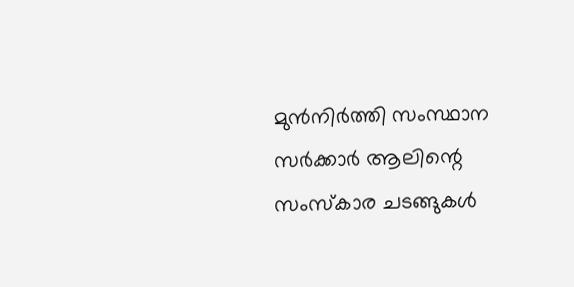മുൻനിർത്തി സംസ്ഥാന സർക്കാർ ആലിന്റെ സംസ്കാര ചടങ്ങുകൾ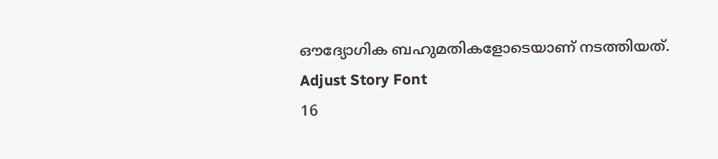ഔദ്യോഗിക ബഹുമതികളോടെയാണ് നടത്തിയത്.
Adjust Story Font
16